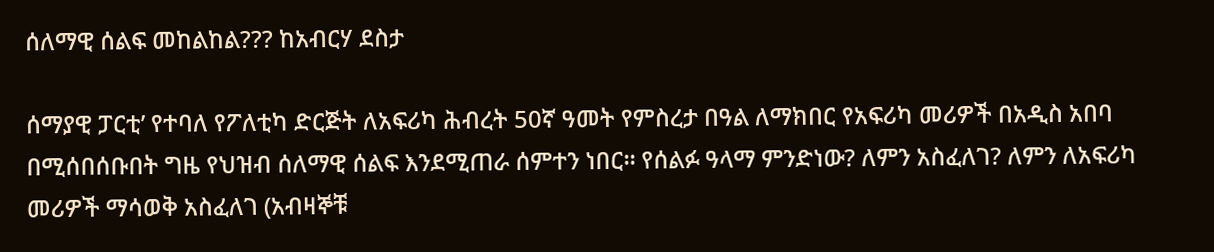ሰለማዊ ሰልፍ መከልከል??? ከአብርሃ ደስታ

ሰማያዊ ፓርቲ’ የተባለ የፖለቲካ ድርጅት ለአፍሪካ ሕብረት 50ኛ ዓመት የምስረታ በዓል ለማክበር የአፍሪካ መሪዎች በአዲስ አበባ በሚሰበሰቡበት ግዜ የህዝብ ሰለማዊ ሰልፍ እንደሚጠራ ሰምተን ነበር። የሰልፉ ዓላማ ምንድነው? ለምን አስፈለገ? ለምን ለአፍሪካ መሪዎች ማሳወቅ አስፈለገ (አብዛኞቹ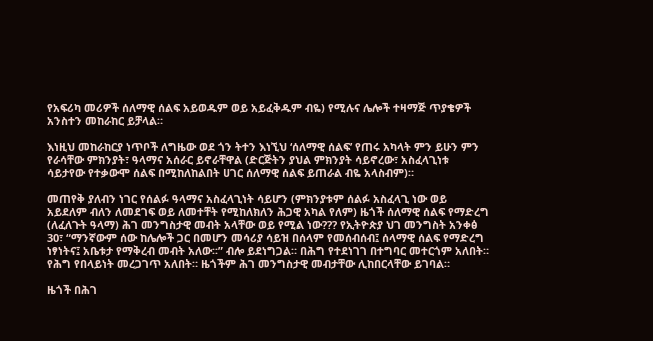የአፍሪካ መሪዎች ሰለማዊ ሰልፍ አይወዱም ወይ አይፈቅዱም ብዬ) የሚሉና ሌሎች ተዛማጅ ጥያቄዎች አንስተን መከራከር ይቻላል።

እነዚህ መከራከርያ ነጥቦች ለግዜው ወደ ጎን ትተን እነኚህ ‘ሰለማዊ ሰልፍ’ የጠሩ አካላት ምን ይሁን ምን የራሳቸው ምክንያት፣ ዓላማና አሰራር ይኖራቸዋል (ድርጅትን ያህል ምክንያት ሳይኖረው፣ አስፈላጊነቱ ሳይታየው የተቃውሞ ሰልፍ በሚከለከልበት ሀገር ሰለማዊ ሰልፍ ይጠራል ብዬ አላስብም)።

መጠየቅ ያለብን ነገር የሰልፉ ዓላማና አስፈላጊነት ሳይሆን (ምክንያቱም ሰልፉ አስፈላጊ ነው ወይ አይደለም ብለን ለመደገፍ ወይ ለመተቸት የሚከለክለን ሕጋዊ አካል የለም) ዜጎች ሰለማዊ ሰልፍ የማድረግ (ለፈለጉት ዓላማ) ሕገ መንግስታዊ መብት አላቸው ወይ የሚል ነው??? የኢትዮጵያ ህገ መንግስት አንቀፅ 30፣ “ማንኛውም ሰው ከሌሎች ጋር በመሆን መሳሪያ ሳይዝ በሰላም የመሰብሰብ፤ ሰላማዊ ሰልፍ የማድረግ ነፃነትና፤ አቤቱታ የማቅረብ መብት አለው፡፡” ብሎ ይደነግጋል። በሕግ የተደነገገ በተግባር መተርጎም አለበት። የሕግ የበላይነት መረጋገጥ አለበት። ዜጎችም ሕገ መንግስታዊ መብታቸው ሊከበርላቸው ይገባል።

ዜጎች በሕገ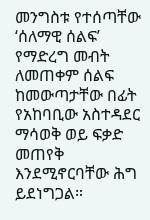መንግስቱ የተሰጣቸው ‘ሰለማዊ ሰልፍ’ የማድረግ መብት ለመጠቀም ሰልፍ ከመውጣታቸው በፊት የአከባቢው አስተዳደር ማሳወቅ ወይ ፍቃድ መጠየቅ እንደሚኖርባቸው ሕግ ይደነግጋል።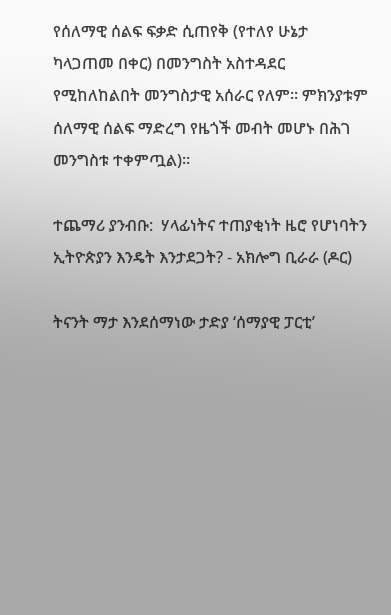የሰለማዊ ሰልፍ ፍቃድ ሲጠየቅ (የተለየ ሁኔታ ካላጋጠመ በቀር) በመንግስት አስተዳደር የሚከለከልበት መንግስታዊ አሰራር የለም። ምክንያቱም ሰለማዊ ሰልፍ ማድረግ የዜጎች መብት መሆኑ በሕገ መንግስቱ ተቀምጧል)።

ተጨማሪ ያንብቡ:  ሃላፊነትና ተጠያቂነት ዜሮ የሆነባትን ኢትዮጵያን እንዴት እንታደጋት? - አክሎግ ቢራራ (ዶር)

ትናንት ማታ እንደሰማነው ታድያ ‘ሰማያዊ ፓርቲ’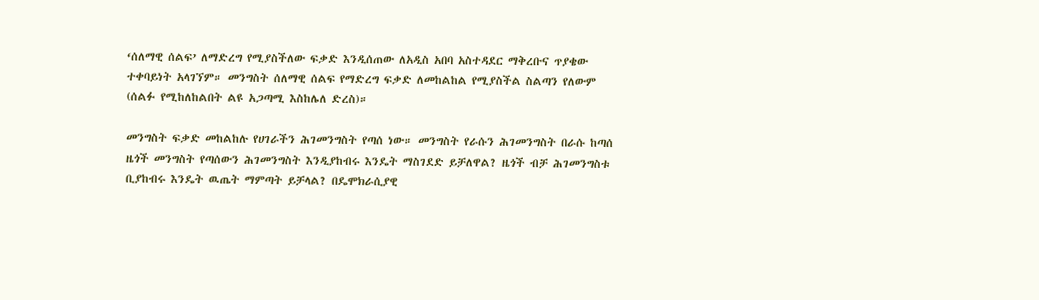‘ሰለማዊ ሰልፍ’ ለማድረግ የሚያስችለው ፍቃድ እንዲሰጠው ለአዲስ አበባ አስተዳደር ማቅረቡና ጥያቄው ተቀባይነት አላገኘም። መንግስት ሰለማዊ ሰልፍ የማድረግ ፍቃድ ለመከልከል የሚያስችል ስልጣን የለውም (ሰልፉ የሚከለከልበት ልዩ አጋጣሚ እስከሌለ ድረስ)።

መንግስት ፍቃድ መከልከሉ የሀገራችን ሕገመንግስት የጣሰ ነው። መንግስት የራሱን ሕገመንግስት በራሱ ከጣሰ ዜጎች መንግስት የጣሰውን ሕገመንግስት እንዲያከብሩ እንዴት ማስገደድ ይቻለዋል? ዜጎች ብቻ ሕገመንግስቱ ቢያከብሩ እንዴት ዉጤት ማምጣት ይቻላል? በዴሞክራሲያዊ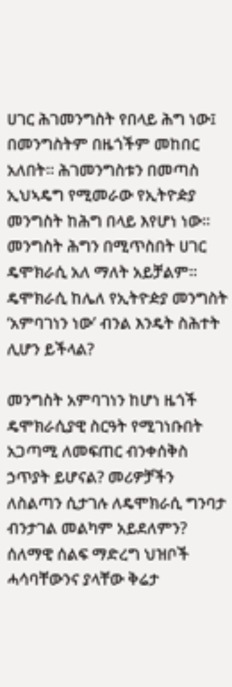ሀገር ሕገመንግስት የበላይ ሕግ ነው፤ በመንግስትም በዜጎችም መከበር አለበት። ሕገመንግስቱን በመጣስ ኢህኣዴግ የሚመራው የኢትዮዽያ መንግስት ከሕግ በላይ እየሆነ ነው። መንግስት ሕግን በሚጥስበት ሀገር ዴሞክራሲ አለ ማለት አይቻልም። ዴሞክራሲ ከሌለ የኢትዮዽያ መንግስት ‘አምባገነን ነው’ ብንል እንዴት ስሕተት ሊሆን ይችላል?

መንግስት አምባገነን ከሆነ ዜጎች ዴሞክራሲያዊ ስርዓት የሚገነቡበት አጋጣሚ ለመፍጠር ብንቀሰቅስ ኃጥያት ይሆናል? መሪዎቻችን ለስልጣን ሲታገሉ ለዴሞክራሲ ግንባታ ብንታገል መልካም አይደለምን? ሰለማዊ ሰልፍ ማድረግ ህዝቦች ሓሳባቸውንና ያላቸው ቅሬታ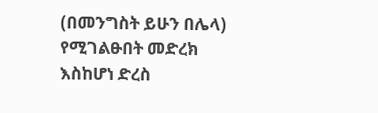(በመንግስት ይሁን በሌላ) የሚገልፁበት መድረክ እስከሆነ ድረስ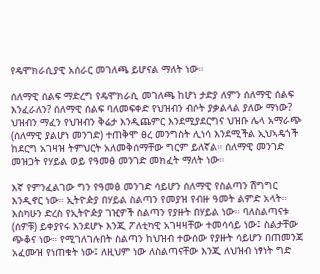የዴሞክራሲያዊ አሰራር መገለጫ ይሆናል ማለት ነው።

ሰለማዊ ሰልፍ ማድረግ የዴሞክራሲ መገለጫ ከሆነ ታድያ ለምን ሰለማዊ ሰልፍ እንፈራለን? ሰለማዊ ሰልፍ ባለመፍቀድ የህዝብን ብሶት ያቃልላል ያለው ማነው? ህዝብን ማፈን የህዝብን ቅሬታ እንዲጨምር እንደሚያደርግና ህዝቡ ሌላ አማራጭ (ሰለማዊ ያልሆነ መንገድ) ተጠቅሞ ፀረ መንግስት ሊነሳ እንደሚችል ኢህኣዴጎች ከደርግ አገዛዝ ትምህርት አለመቅሰማቸው ግርም ይለኛል። ሰለማዊ መንገድ መዝጋት የሃይል ወይ የዓመፅ መንገድ መክፈት ማለት ነው።

እኛ የምንፈልገው ግን የዓመፅ መንገድ ሳይሆን ሰለማዊ የስልጣን ሽግግር እንዲኖር ነው። ኢትዮዽያ በሃይል ስልጣን የመያዝ የብዙ ዓመት ልምድ አላት። እስካሁን ድረስ የኢትዮዽያ ገዢዎች ስልጣን የያዙት በሃይል ነው። ባለስልጣናቱ (ሰዎቹ) ይቀያየሩ እንደሆኑ እንጂ ፖለቲካዊ አገዛዛቸው ተመሳሳይ ነው፤ ስልታቸው ጭቆና ነው። የሚገለገሉበት ስልጣን ከህዝብ ተውሰው የያዙት ሳይሆን በጠመንጃ አፈሙዝ የነጠቁት ነው፤ ለዚህም ነው ለስልጣናቸው እንጂ ለህዝብ ነፃነት ግድ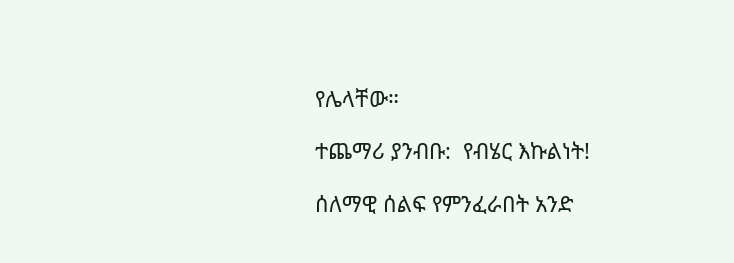የሌላቸው።

ተጨማሪ ያንብቡ:  የብሄር እኩልነት!

ሰለማዊ ሰልፍ የምንፈራበት አንድ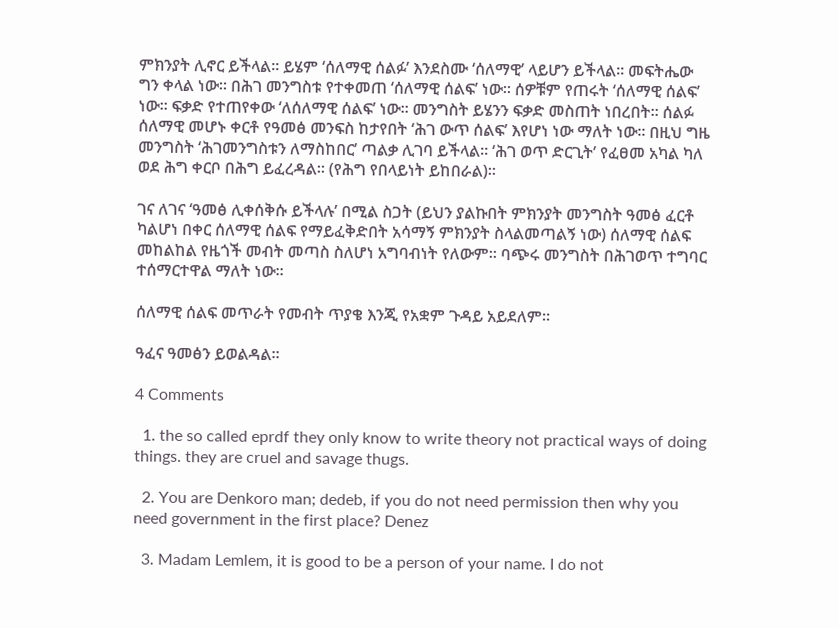ምክንያት ሊኖር ይችላል። ይሄም ‘ሰለማዊ ሰልፉ’ እንደስሙ ‘ሰለማዊ’ ላይሆን ይችላል። መፍትሔው ግን ቀላል ነው። በሕገ መንግስቱ የተቀመጠ ‘ሰለማዊ ሰልፍ’ ነው። ሰዎቹም የጠሩት ‘ሰለማዊ ሰልፍ’ ነው። ፍቃድ የተጠየቀው ‘ለሰለማዊ ሰልፍ’ ነው። መንግስት ይሄንን ፍቃድ መስጠት ነበረበት። ሰልፉ ሰለማዊ መሆኑ ቀርቶ የዓመፅ መንፍስ ከታየበት ‘ሕገ ውጥ ሰልፍ’ እየሆነ ነው ማለት ነው። በዚህ ግዜ መንግስት ‘ሕገመንግስቱን ለማስከበር’ ጣልቃ ሊገባ ይችላል። ‘ሕገ ወጥ ድርጊት’ የፈፀመ አካል ካለ ወደ ሕግ ቀርቦ በሕግ ይፈረዳል። (የሕግ የበላይነት ይከበራል)።

ገና ለገና ‘ዓመፅ ሊቀሰቅሱ ይችላሉ’ በሚል ስጋት (ይህን ያልኩበት ምክንያት መንግስት ዓመፅ ፈርቶ ካልሆነ በቀር ሰለማዊ ሰልፍ የማይፈቅድበት አሳማኝ ምክንያት ስላልመጣልኝ ነው) ሰለማዊ ሰልፍ መከልከል የዜጎች መብት መጣስ ስለሆነ አግባብነት የለውም። ባጭሩ መንግስት በሕገወጥ ተግባር ተሰማርተዋል ማለት ነው።

ሰለማዊ ሰልፍ መጥራት የመብት ጥያቄ እንጂ የአቋም ጉዳይ አይደለም።

ዓፈና ዓመፅን ይወልዳል።

4 Comments

  1. the so called eprdf they only know to write theory not practical ways of doing things. they are cruel and savage thugs.

  2. You are Denkoro man; dedeb, if you do not need permission then why you need government in the first place? Denez

  3. Madam Lemlem, it is good to be a person of your name. I do not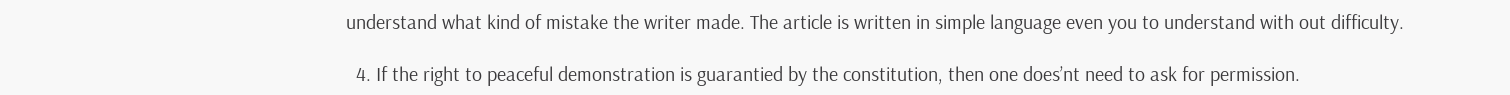understand what kind of mistake the writer made. The article is written in simple language even you to understand with out difficulty.

  4. If the right to peaceful demonstration is guarantied by the constitution, then one does’nt need to ask for permission.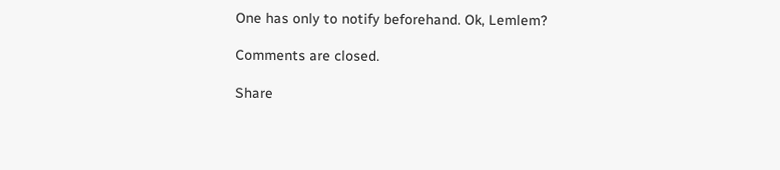One has only to notify beforehand. Ok, Lemlem?

Comments are closed.

Share